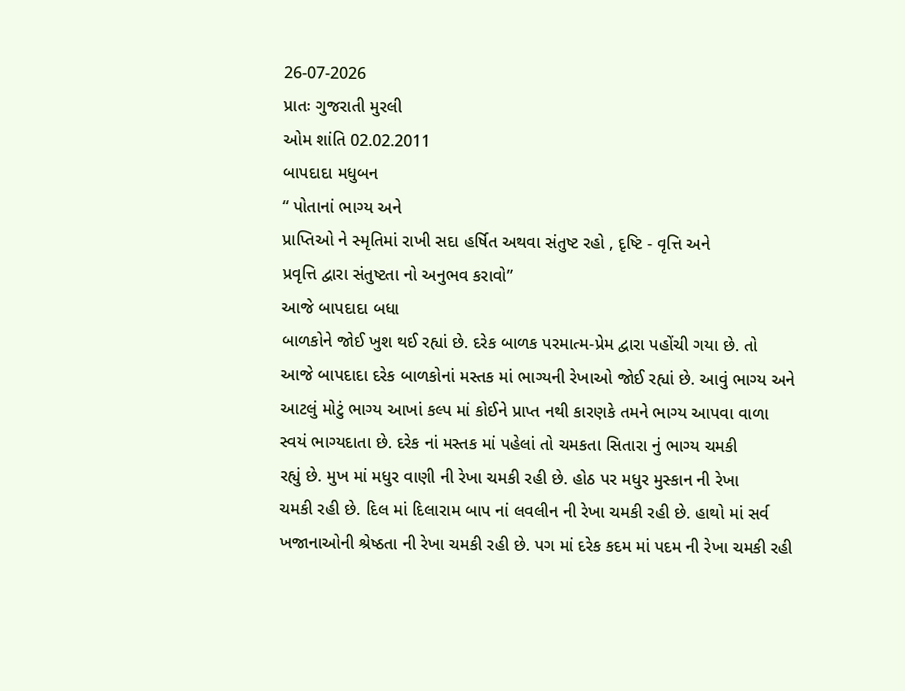26-07-2026
પ્રાતઃ ગુજરાતી મુરલી
ઓમ શાંતિ 02.02.2011
બાપદાદા મધુબન
“ પોતાનાં ભાગ્ય અને
પ્રાપ્તિઓ ને સ્મૃતિમાં રાખી સદા હર્ષિત અથવા સંતુષ્ટ રહો , દૃષ્ટિ - વૃત્તિ અને
પ્રવૃત્તિ દ્વારા સંતુષ્ટતા નો અનુભવ કરાવો”
આજે બાપદાદા બધા
બાળકોને જોઈ ખુશ થઈ રહ્યાં છે. દરેક બાળક પરમાત્મ-પ્રેમ દ્વારા પહોંચી ગયા છે. તો
આજે બાપદાદા દરેક બાળકોનાં મસ્તક માં ભાગ્યની રેખાઓ જોઈ રહ્યાં છે. આવું ભાગ્ય અને
આટલું મોટું ભાગ્ય આખાં કલ્પ માં કોઈને પ્રાપ્ત નથી કારણકે તમને ભાગ્ય આપવા વાળા
સ્વયં ભાગ્યદાતા છે. દરેક નાં મસ્તક માં પહેલાં તો ચમકતા સિતારા નું ભાગ્ય ચમકી
રહ્યું છે. મુખ માં મધુર વાણી ની રેખા ચમકી રહી છે. હોઠ પર મધુર મુસ્કાન ની રેખા
ચમકી રહી છે. દિલ માં દિલારામ બાપ નાં લવલીન ની રેખા ચમકી રહી છે. હાથો માં સર્વ
ખજાનાઓની શ્રેષ્ઠતા ની રેખા ચમકી રહી છે. પગ માં દરેક કદમ માં પદમ ની રેખા ચમકી રહી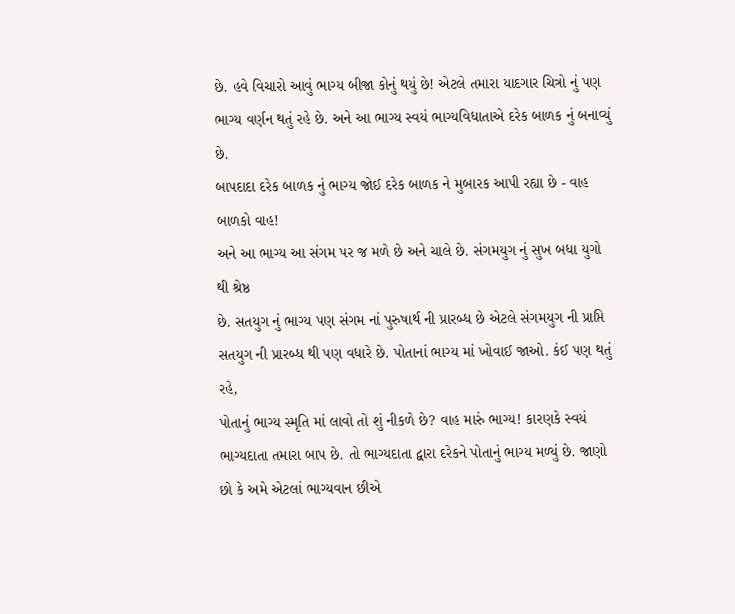છે. હવે વિચારો આવું ભાગ્ય બીજા કોનું થયું છે! એટલે તમારા યાદગાર ચિત્રો નું પણ
ભાગ્ય વર્ણન થતું રહે છે. અને આ ભાગ્ય સ્વયં ભાગ્યવિધાતાએ દરેક બાળક નું બનાવ્યું
છે.
બાપદાદા દરેક બાળક નું ભાગ્ય જોઈ દરેક બાળક ને મુબારક આપી રહ્યા છે - વાહ બાળકો વાહ!
અને આ ભાગ્ય આ સંગમ પર જ મળે છે અને ચાલે છે. સંગમયુગ નું સુખ બધા યુગો થી શ્રેષ્ઠ
છે. સતયુગ નું ભાગ્ય પણ સંગમ નાં પુરુષાર્થ ની પ્રારબ્ધ છે એટલે સંગમયુગ ની પ્રાપ્તિ
સતયુગ ની પ્રારબ્ધ થી પણ વધારે છે. પોતાનાં ભાગ્ય માં ખોવાઈ જાઓ. કંઈ પણ થતું રહે,
પોતાનું ભાગ્ય સ્મૃતિ માં લાવો તો શું નીકળે છે? વાહ મારું ભાગ્ય! કારણકે સ્વયં
ભાગ્યદાતા તમારા બાપ છે. તો ભાગ્યદાતા દ્વારા દરેકને પોતાનું ભાગ્ય મળ્યું છે. જાણો
છો કે અમે એટલાં ભાગ્યવાન છીએ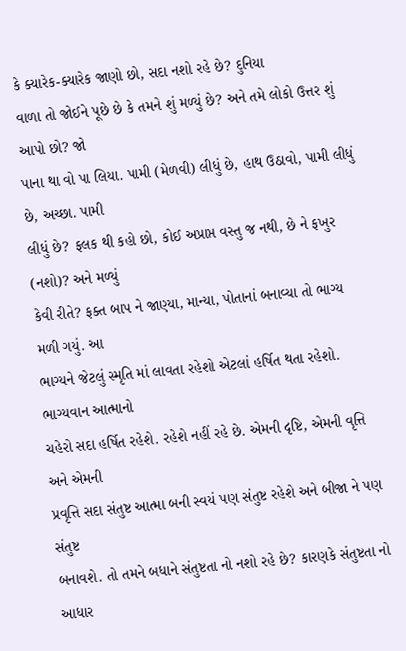કે ક્યારેક-ક્યારેક જાણો છો, સદા નશો રહે છે? દુનિયા
વાળા તો જોઈને પૂછે છે કે તમને શું મળ્યું છે? અને તમે લોકો ઉત્તર શું આપો છો? જો
પાના થા વો પા લિયા. પામી (મેળવી) લીધું છે, હાથ ઉઠાવો, પામી લીધું છે, અચ્છા. પામી
લીધું છે? ફલક થી કહો છો, કોઈ અપ્રાપ્ત વસ્તુ જ નથી, છે ને ફખુર (નશો)? અને મળ્યું
કેવી રીતે? ફક્ત બાપ ને જાણ્યા, માન્યા, પોતાનાં બનાવ્યા તો ભાગ્ય મળી ગયું. આ
ભાગ્યને જેટલું સ્મૃતિ માં લાવતા રહેશો એટલાં હર્ષિત થતા રહેશો. ભાગ્યવાન આત્માનો
ચહેરો સદા હર્ષિત રહેશે. રહેશે નહીં રહે છે. એમની દૃષ્ટિ, એમની વૃત્તિ અને એમની
પ્રવૃત્તિ સદા સંતુષ્ટ આત્મા બની સ્વયં પણ સંતુષ્ટ રહેશે અને બીજા ને પણ સંતુષ્ટ
બનાવશે. તો તમને બધાને સંતુષ્ટતા નો નશો રહે છે? કારણકે સંતુષ્ટતા નો આધાર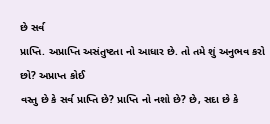છે સર્વ
પ્રાપ્તિ. અપ્રાપ્તિ અસંતુષ્ટતા નો આધાર છે. તો તમે શું અનુભવ કરો છો? અપ્રાપ્ત કોઈ
વસ્તુ છે કે સર્વ પ્રાપ્તિ છે? પ્રાપ્તિ નો નશો છે? છે, સદા છે કે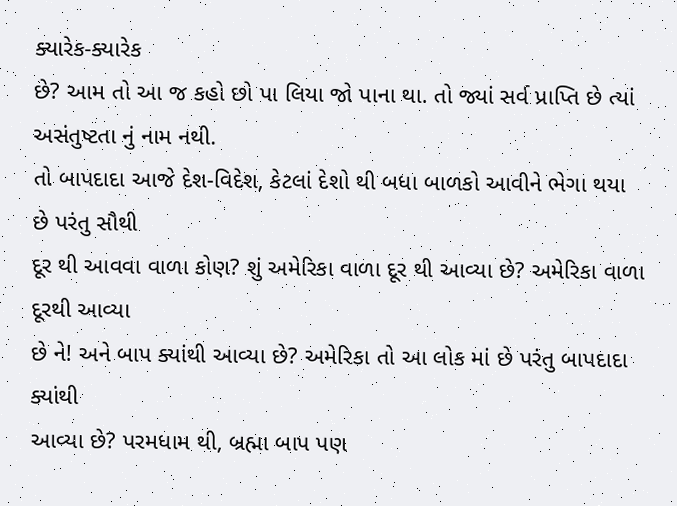ક્યારેક-ક્યારેક
છે? આમ તો આ જ કહો છો પા લિયા જો પાના થા. તો જ્યાં સર્વ પ્રાપ્તિ છે ત્યાં
અસંતુષ્ટતા નું નામ નથી.
તો બાપદાદા આજે દેશ-વિદેશ, કેટલાં દેશો થી બધા બાળકો આવીને ભેગા થયા છે પરંતુ સૌથી
દૂર થી આવવા વાળા કોણ? શું અમેરિકા વાળા દૂર થી આવ્યા છે? અમેરિકા વાળા દૂરથી આવ્યા
છે ને! અને બાપ ક્યાંથી આવ્યા છે? અમેરિકા તો આ લોક માં છે પરંતુ બાપદાદા ક્યાંથી
આવ્યા છે? પરમધામ થી, બ્રહ્મા બાપ પણ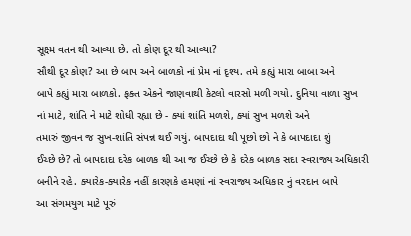સૂક્ષ્મ વતન થી આવ્યા છે. તો કોણ દૂર થી આવ્યા?
સૌથી દૂર કોણ? આ છે બાપ અને બાળકો નાં પ્રેમ નાં દૃશ્ય. તમે કહ્યું મારા બાબા અને
બાપે કહ્યું મારા બાળકો. ફક્ત એકને જાણવાથી કેટલો વારસો મળી ગયો. દુનિયા વાળા સુખ
નાં માટે, શાંતિ ને માટે શોધી રહ્યા છે - ક્યાં શાંતિ મળશે, ક્યાં સુખ મળશે અને
તમારું જીવન જ સુખ-શાંતિ સંપન્ન થઈ ગયું. બાપદાદા થી પૂછો છો ને કે બાપદાદા શું
ઈચ્છે છે? તો બાપદાદા દરેક બાળક થી આ જ ઈચ્છે છે કે દરેક બાળક સદા સ્વરાજ્ય અધિકારી
બનીને રહે. ક્યારેક-ક્યારેક નહીં કારણકે હમણાં નાં સ્વરાજ્ય અધિકાર નું વરદાન બાપે
આ સંગમયુગ માટે પૂરું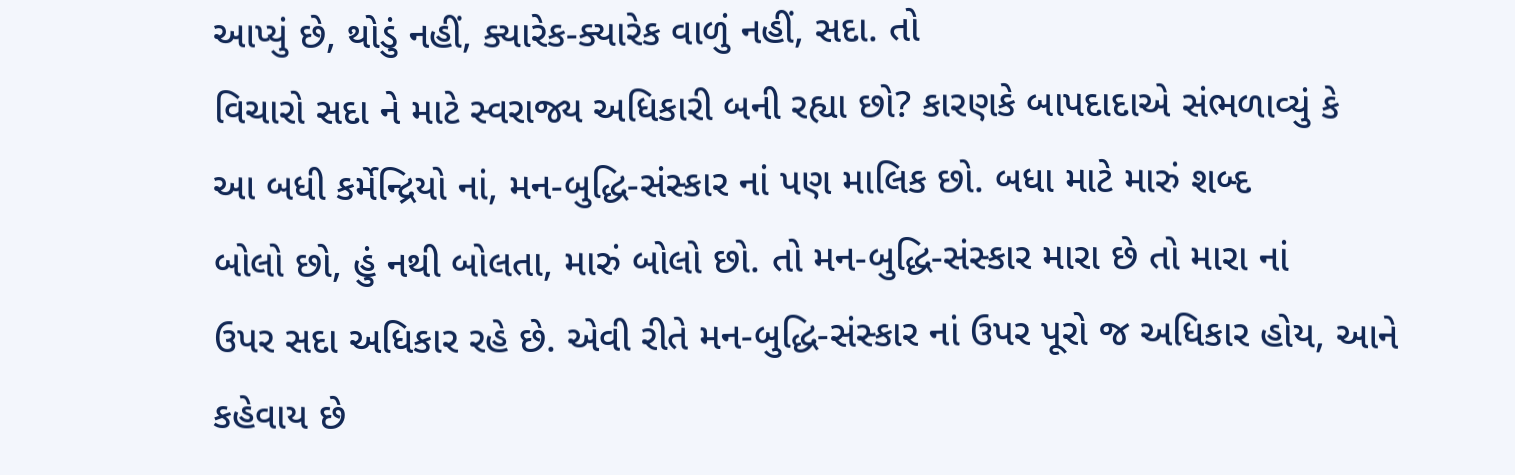આપ્યું છે, થોડું નહીં, ક્યારેક-ક્યારેક વાળું નહીં, સદા. તો
વિચારો સદા ને માટે સ્વરાજ્ય અધિકારી બની રહ્યા છો? કારણકે બાપદાદાએ સંભળાવ્યું કે
આ બધી કર્મેન્દ્રિયો નાં, મન-બુદ્ધિ-સંસ્કાર નાં પણ માલિક છો. બધા માટે મારું શબ્દ
બોલો છો, હું નથી બોલતા, મારું બોલો છો. તો મન-બુદ્ધિ-સંસ્કાર મારા છે તો મારા નાં
ઉપર સદા અધિકાર રહે છે. એવી રીતે મન-બુદ્ધિ-સંસ્કાર નાં ઉપર પૂરો જ અધિકાર હોય, આને
કહેવાય છે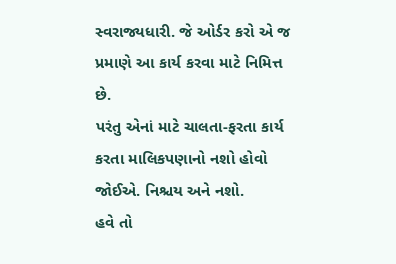સ્વરાજ્યધારી. જે ઓર્ડર કરો એ જ પ્રમાણે આ કાર્ય કરવા માટે નિમિત્ત છે.
પરંતુ એનાં માટે ચાલતા-ફરતા કાર્ય કરતા માલિકપણાનો નશો હોવો જોઈએ. નિશ્ચય અને નશો.
હવે તો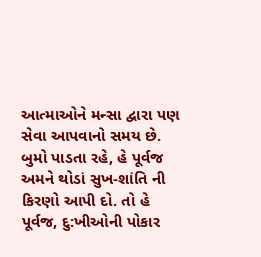આત્માઓને મન્સા દ્વારા પણ સેવા આપવાનો સમય છે. બુમો પાડતા રહે, હે પૂર્વજ
અમને થોડાં સુખ-શાંતિ ની કિરણો આપી દો. તો હે પૂર્વજ, દુ:ખીઓની પોકાર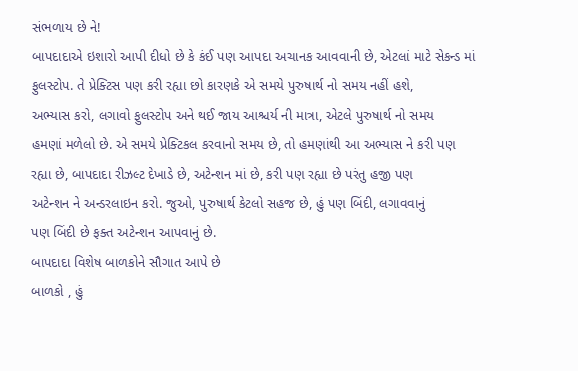સંભળાય છે ને!
બાપદાદાએ ઇશારો આપી દીધો છે કે કંઈ પણ આપદા અચાનક આવવાની છે, એટલાં માટે સેકન્ડ માં
ફુલસ્ટોપ. તે પ્રેક્ટિસ પણ કરી રહ્યા છો કારણકે એ સમયે પુરુષાર્થ નો સમય નહીં હશે,
અભ્યાસ કરો, લગાવો ફુલસ્ટોપ અને થઈ જાય આશ્ચર્ય ની માત્રા, એટલે પુરુષાર્થ નો સમય
હમણાં મળેલો છે. એ સમયે પ્રેક્ટિકલ કરવાનો સમય છે, તો હમણાંથી આ અભ્યાસ ને કરી પણ
રહ્યા છે, બાપદાદા રીઝલ્ટ દેખાડે છે, અટેન્શન માં છે, કરી પણ રહ્યા છે પરંતુ હજી પણ
અટેન્શન ને અન્ડરલાઇન કરો. જુઓ, પુરુષાર્થ કેટલો સહજ છે, હું પણ બિંદી, લગાવવાનું
પણ બિંદી છે ફક્ત અટેન્શન આપવાનું છે.
બાપદાદા વિશેષ બાળકોને સૌગાત આપે છે
બાળકો , હું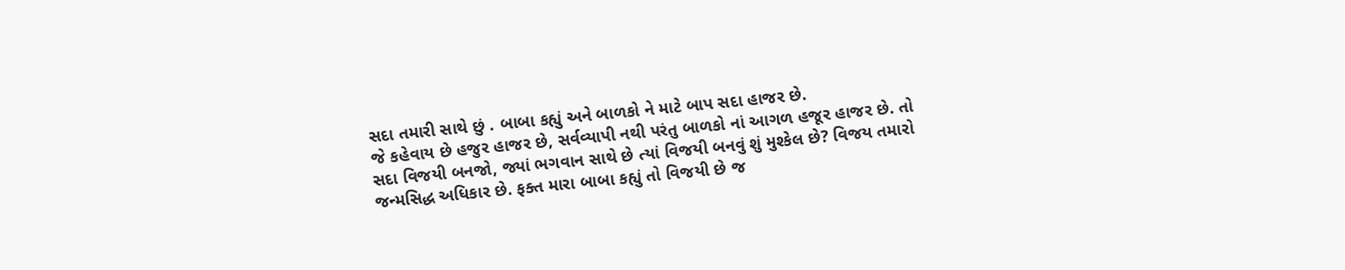સદા તમારી સાથે છું . બાબા કહ્યું અને બાળકો ને માટે બાપ સદા હાજર છે.
જે કહેવાય છે હજુર હાજર છે, સર્વવ્યાપી નથી પરંતુ બાળકો નાં આગળ હજૂર હાજર છે. તો
સદા વિજયી બનજો, જ્યાં ભગવાન સાથે છે ત્યાં વિજયી બનવું શું મુશ્કેલ છે? વિજય તમારો
જન્મસિદ્ધ અધિકાર છે. ફક્ત મારા બાબા કહ્યું તો વિજયી છે જ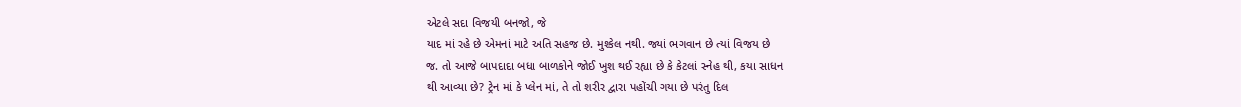એટલે સદા વિજયી બનજો, જે
યાદ માં રહે છે એમનાં માટે અતિ સહજ છે. મુશ્કેલ નથી. જ્યાં ભગવાન છે ત્યાં વિજય છે
જ. તો આજે બાપદાદા બધા બાળકોને જોઈ ખુશ થઈ રહ્યા છે કે કેટલાં સ્નેહ થી, કયા સાધન
થી આવ્યા છે? ટ્રેન માં કે પ્લેન માં, તે તો શરીર દ્વારા પહોંચી ગયા છે પરંતુ દિલ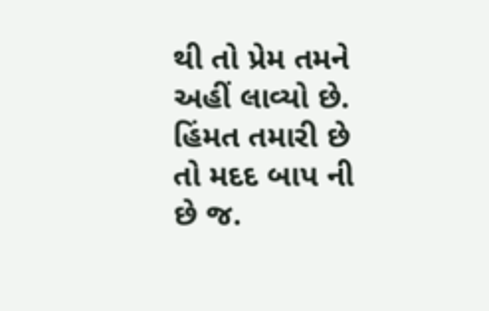થી તો પ્રેમ તમને અહીં લાવ્યો છે. હિંમત તમારી છે તો મદદ બાપ ની છે જ.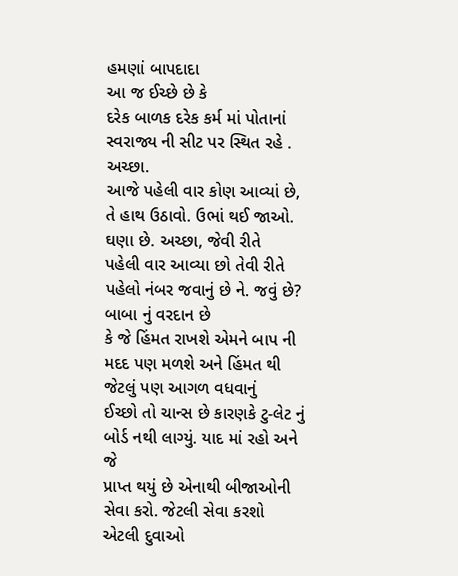હમણાં બાપદાદા
આ જ ઈચ્છે છે કે
દરેક બાળક દરેક કર્મ માં પોતાનાં સ્વરાજ્ય ની સીટ પર સ્થિત રહે . અચ્છા.
આજે પહેલી વાર કોણ આવ્યાં છે, તે હાથ ઉઠાવો. ઉભાં થઈ જાઓ. ઘણા છે. અચ્છા, જેવી રીતે
પહેલી વાર આવ્યા છો તેવી રીતે પહેલો નંબર જવાનું છે ને. જવું છે? બાબા નું વરદાન છે
કે જે હિંમત રાખશે એમને બાપ ની મદદ પણ મળશે અને હિંમત થી જેટલું પણ આગળ વધવાનું
ઈચ્છો તો ચાન્સ છે કારણકે ટુ-લેટ નું બોર્ડ નથી લાગ્યું. યાદ માં રહો અને જે
પ્રાપ્ત થયું છે એનાથી બીજાઓની સેવા કરો. જેટલી સેવા કરશો એટલી દુવાઓ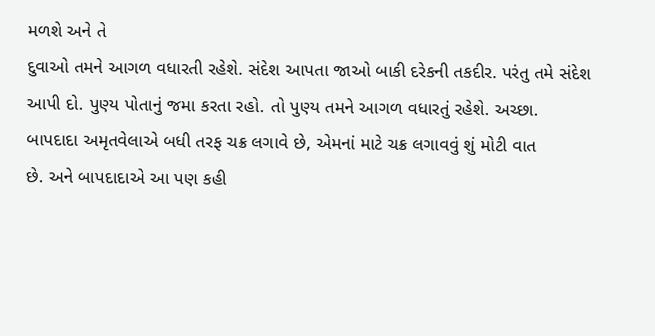મળશે અને તે
દુવાઓ તમને આગળ વધારતી રહેશે. સંદેશ આપતા જાઓ બાકી દરેકની તકદીર. પરંતુ તમે સંદેશ
આપી દો. પુણ્ય પોતાનું જમા કરતા રહો. તો પુણ્ય તમને આગળ વધારતું રહેશે. અચ્છા.
બાપદાદા અમૃતવેલાએ બધી તરફ ચક્ર લગાવે છે, એમનાં માટે ચક્ર લગાવવું શું મોટી વાત
છે. અને બાપદાદાએ આ પણ કહી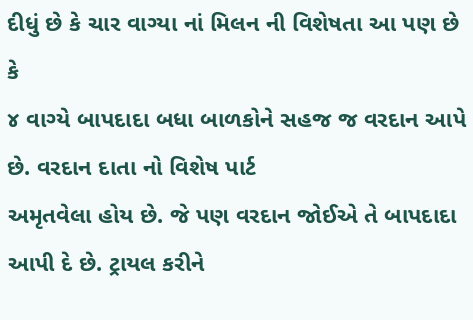દીધું છે કે ચાર વાગ્યા નાં મિલન ની વિશેષતા આ પણ છે કે
૪ વાગ્યે બાપદાદા બધા બાળકોને સહજ જ વરદાન આપે છે. વરદાન દાતા નો વિશેષ પાર્ટ
અમૃતવેલા હોય છે. જે પણ વરદાન જોઈએ તે બાપદાદા આપી દે છે. ટ્રાયલ કરીને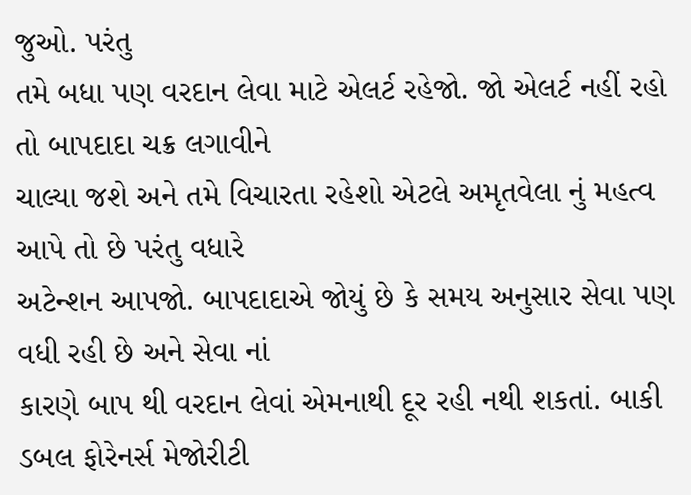જુઓ. પરંતુ
તમે બધા પણ વરદાન લેવા માટે એલર્ટ રહેજો. જો એલર્ટ નહીં રહો તો બાપદાદા ચક્ર લગાવીને
ચાલ્યા જશે અને તમે વિચારતા રહેશો એટલે અમૃતવેલા નું મહત્વ આપે તો છે પરંતુ વધારે
અટેન્શન આપજો. બાપદાદાએ જોયું છે કે સમય અનુસાર સેવા પણ વધી રહી છે અને સેવા નાં
કારણે બાપ થી વરદાન લેવાં એમનાથી દૂર રહી નથી શકતાં. બાકી ડબલ ફોરેનર્સ મેજોરીટી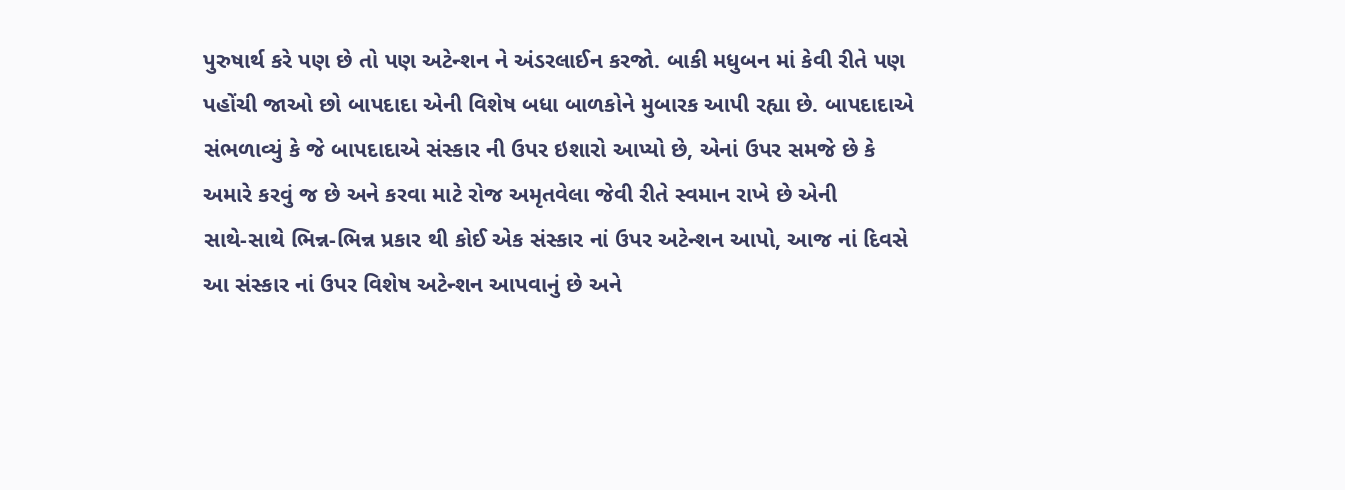પુરુષાર્થ કરે પણ છે તો પણ અટેન્શન ને અંડરલાઈન કરજો. બાકી મધુબન માં કેવી રીતે પણ
પહોંચી જાઓ છો બાપદાદા એની વિશેષ બધા બાળકોને મુબારક આપી રહ્યા છે. બાપદાદાએ
સંભળાવ્યું કે જે બાપદાદાએ સંસ્કાર ની ઉપર ઇશારો આપ્યો છે, એનાં ઉપર સમજે છે કે
અમારે કરવું જ છે અને કરવા માટે રોજ અમૃતવેલા જેવી રીતે સ્વમાન રાખે છે એની
સાથે-સાથે ભિન્ન-ભિન્ન પ્રકાર થી કોઈ એક સંસ્કાર નાં ઉપર અટેન્શન આપો, આજ નાં દિવસે
આ સંસ્કાર નાં ઉપર વિશેષ અટેન્શન આપવાનું છે અને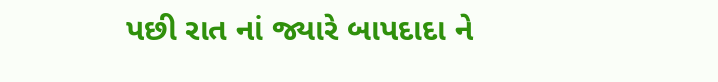પછી રાત નાં જ્યારે બાપદાદા ને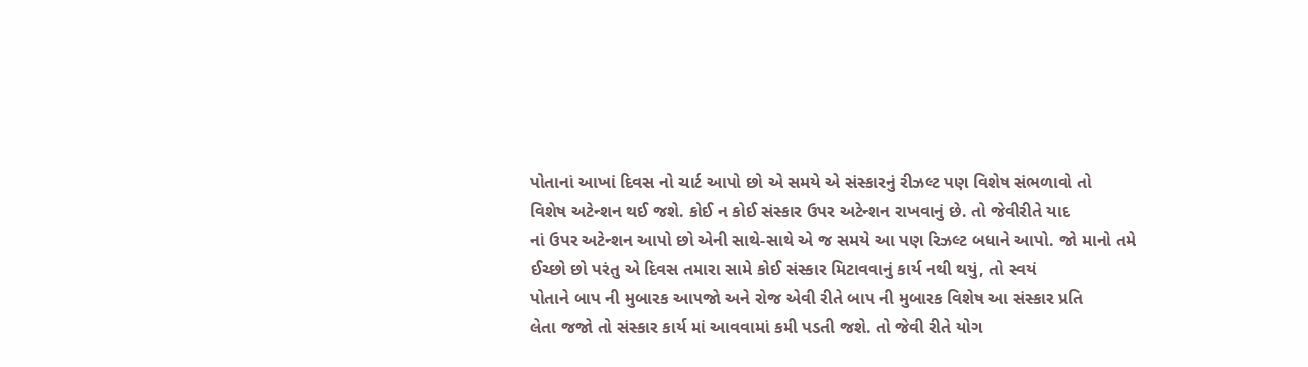પોતાનાં આખાં દિવસ નો ચાર્ટ આપો છો એ સમયે એ સંસ્કારનું રીઝલ્ટ પણ વિશેષ સંભળાવો તો
વિશેષ અટેન્શન થઈ જશે. કોઈ ન કોઈ સંસ્કાર ઉપર અટેન્શન રાખવાનું છે. તો જેવીરીતે યાદ
નાં ઉપર અટેન્શન આપો છો એની સાથે-સાથે એ જ સમયે આ પણ રિઝલ્ટ બધાને આપો. જો માનો તમે
ઈચ્છો છો પરંતુ એ દિવસ તમારા સામે કોઈ સંસ્કાર મિટાવવાનું કાર્ય નથી થયું, તો સ્વયં
પોતાને બાપ ની મુબારક આપજો અને રોજ એવી રીતે બાપ ની મુબારક વિશેષ આ સંસ્કાર પ્રતિ
લેતા જજો તો સંસ્કાર કાર્ય માં આવવામાં કમી પડતી જશે. તો જેવી રીતે યોગ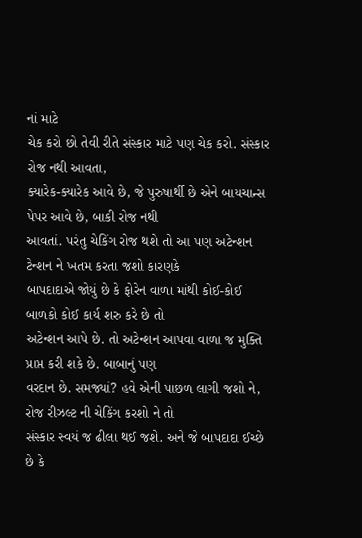નાં માટે
ચેક કરો છો તેવી રીતે સંસ્કાર માટે પણ ચેક કરો. સંસ્કાર રોજ નથી આવતા,
ક્યારેક-ક્યારેક આવે છે, જે પુરુષાર્થી છે એને બાયચાન્સ પેપર આવે છે, બાકી રોજ નથી
આવતાં. પરંતુ ચેકિંગ રોજ થશે તો આ પણ અટેન્શન ટેન્શન ને ખતમ કરતા જશો કારણકે
બાપદાદાએ જોયું છે કે ફોરેન વાળા માંથી કોઈ-કોઈ બાળકો કોઈ કાર્ય શરુ કરે છે તો
અટેન્શન આપે છે. તો અટેન્શન આપવા વાળા જ મુક્તિ પ્રાપ્ત કરી શકે છે. બાબાનું પણ
વરદાન છે. સમજ્યાં? હવે એની પાછળ લાગી જશો ને, રોજ રીઝલ્ટ ની ચેકિંગ કરશો ને તો
સંસ્કાર સ્વયં જ ઢીલા થઈ જશે. અને જે બાપદાદા ઈચ્છે છે કે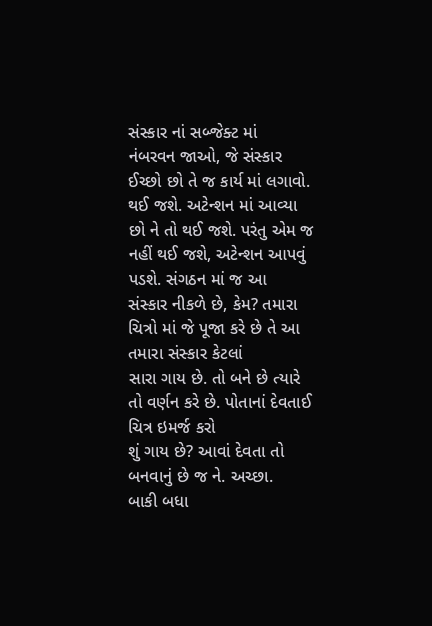સંસ્કાર નાં સબ્જેક્ટ માં
નંબરવન જાઓ, જે સંસ્કાર ઈચ્છો છો તે જ કાર્ય માં લગાવો. થઈ જશે. અટેન્શન માં આવ્યા
છો ને તો થઈ જશે. પરંતુ એમ જ નહીં થઈ જશે, અટેન્શન આપવું પડશે. સંગઠન માં જ આ
સંસ્કાર નીકળે છે, કેમ? તમારા ચિત્રો માં જે પૂજા કરે છે તે આ તમારા સંસ્કાર કેટલાં
સારા ગાય છે. તો બને છે ત્યારે તો વર્ણન કરે છે. પોતાનાં દેવતાઈ ચિત્ર ઇમર્જ કરો
શું ગાય છે? આવાં દેવતા તો બનવાનું છે જ ને. અચ્છા.
બાકી બધા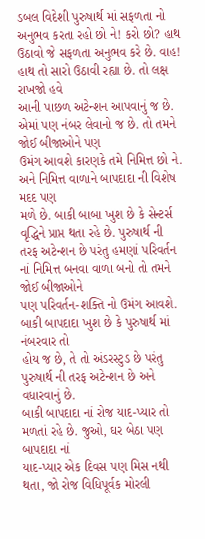ડબલ વિદેશી પુરુષાર્થ માં સફળતા નો અનુભવ કરતા રહો છો ને! કરો છો? હાથ
ઉઠાવો જે સફળતા અનુભવ કરે છે. વાહ! હાથ તો સારો ઉઠાવી રહ્યા છે. તો લક્ષ રાખજો હવે
આની પાછળ અટેન્શન આપવાનું જ છે. એમાં પણ નંબર લેવાનો જ છે. તો તમને જોઈ બીજાઓને પણ
ઉમંગ આવશે કારણકે તમે નિમિત્ત છો ને. અને નિમિત્ત વાળાને બાપદાદા ની વિશેષ મદદ પણ
મળે છે. બાકી બાબા ખુશ છે કે સેન્ટર્સ વૃદ્ધિને પ્રાપ્ત થતા રહે છે. પુરુષાર્થ ની
તરફ અટેન્શન છે પરંતુ હમણાં પરિવર્તન નાં નિમિત્ત બનવા વાળા બનો તો તમને જોઈ બીજાઓને
પણ પરિવર્તન-શક્તિ નો ઉમંગ આવશે. બાકી બાપદાદા ખુશ છે કે પુરુષાર્થ માં નંબરવાર તો
હોય જ છે, તે તો અંડરસ્ટુડ છે પરંતુ પુરુષાર્થ ની તરફ અટેન્શન છે અને વધારવાનું છે.
બાકી બાપદાદા નાં રોજ યાદ-પ્યાર તો મળતાં રહે છે. જુઓ, ઘર બેઠા પણ બાપદાદા નાં
યાદ-પ્યાર એક દિવસ પણ મિસ નથી થતા, જો રોજ વિધિપૂર્વક મોરલી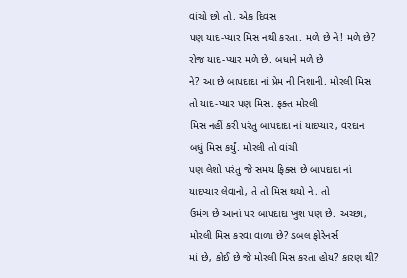વાંચો છો તો. એક દિવસ
પણ યાદ-પ્યાર મિસ નથી કરતા. મળે છે ને! મળે છે? રોજ યાદ-પ્યાર મળે છે. બધાને મળે છે
ને? આ છે બાપદાદા નાં પ્રેમ ની નિશાની. મોરલી મિસ તો યાદ-પ્યાર પણ મિસ. ફક્ત મોરલી
મિસ નહીં કરી પરંતુ બાપદાદા નાં યાદપ્યાર, વરદાન બધું મિસ કર્યું. મોરલી તો વાંચી
પણ લેશો પરંતુ જે સમય ફિક્સ છે બાપદાદા નાં યાદપ્યાર લેવાનો, તે તો મિસ થયો ને. તો
ઉમંગ છે આનાં પર બાપદાદા ખુશ પણ છે. અચ્છા, મોરલી મિસ કરવા વાળા છે? ડબલ ફોરેનર્સ
માં છે, કોઈ છે જે મોરલી મિસ કરતા હોય? કારણ થી?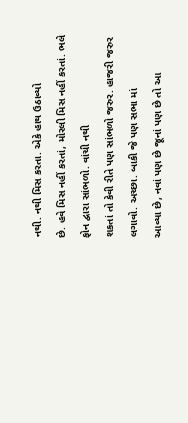નથી. નથી મિસ કરતા. એકે હાથ ઉઠાવ્યો
છે. હવે મિસ નહીં કરતાં, મોરલી મિસ નહીં કરતાં. ભલે ફોન દ્વારા સાંભળો. વાંચી નથી
શકતાં તો કેવી રીતે પણ સાંભળો જરુર. હાજરી જરુર લગાવો. અચ્છા. બાકી જે પણ સભા માં
આવ્યા છે, નવાં પણ છે જૂનાં પણ છે તો આ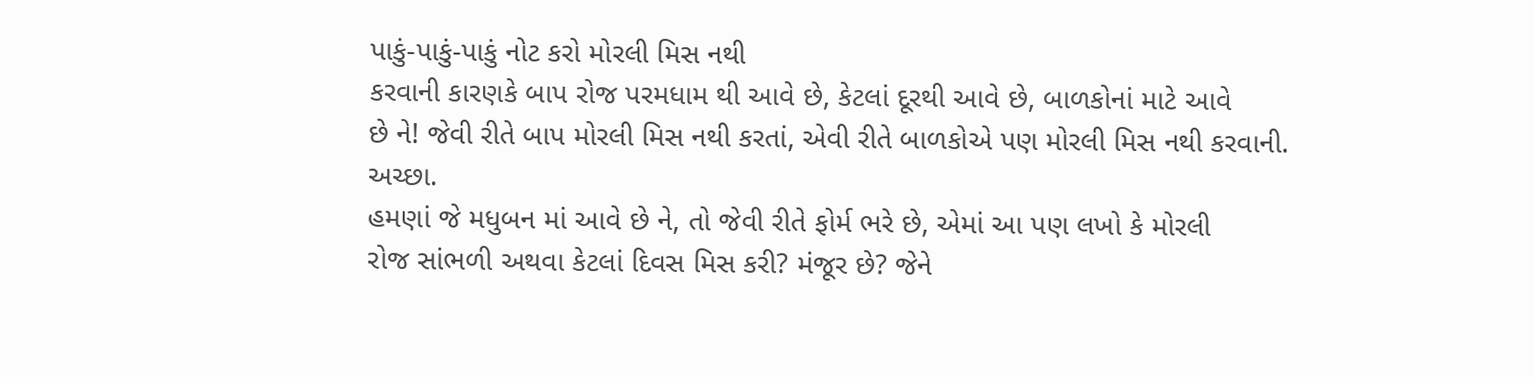પાકું-પાકું-પાકું નોટ કરો મોરલી મિસ નથી
કરવાની કારણકે બાપ રોજ પરમધામ થી આવે છે, કેટલાં દૂરથી આવે છે, બાળકોનાં માટે આવે
છે ને! જેવી રીતે બાપ મોરલી મિસ નથી કરતાં, એવી રીતે બાળકોએ પણ મોરલી મિસ નથી કરવાની.
અચ્છા.
હમણાં જે મધુબન માં આવે છે ને, તો જેવી રીતે ફોર્મ ભરે છે, એમાં આ પણ લખો કે મોરલી
રોજ સાંભળી અથવા કેટલાં દિવસ મિસ કરી? મંજૂર છે? જેને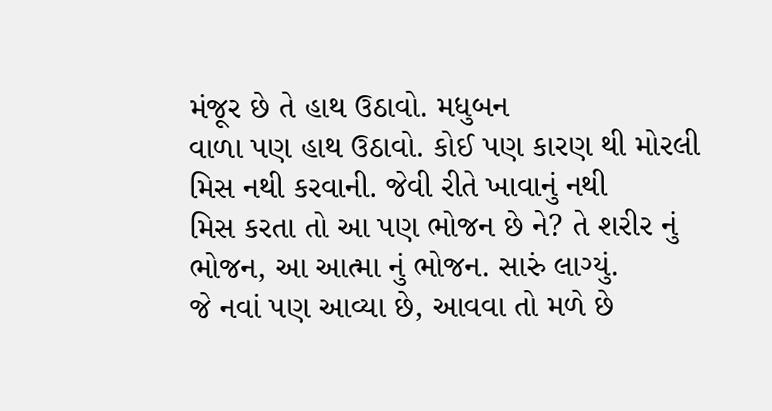મંજૂર છે તે હાથ ઉઠાવો. મધુબન
વાળા પણ હાથ ઉઠાવો. કોઈ પણ કારણ થી મોરલી મિસ નથી કરવાની. જેવી રીતે ખાવાનું નથી
મિસ કરતા તો આ પણ ભોજન છે ને? તે શરીર નું ભોજન, આ આત્મા નું ભોજન. સારું લાગ્યું.
જે નવાં પણ આવ્યા છે, આવવા તો મળે છે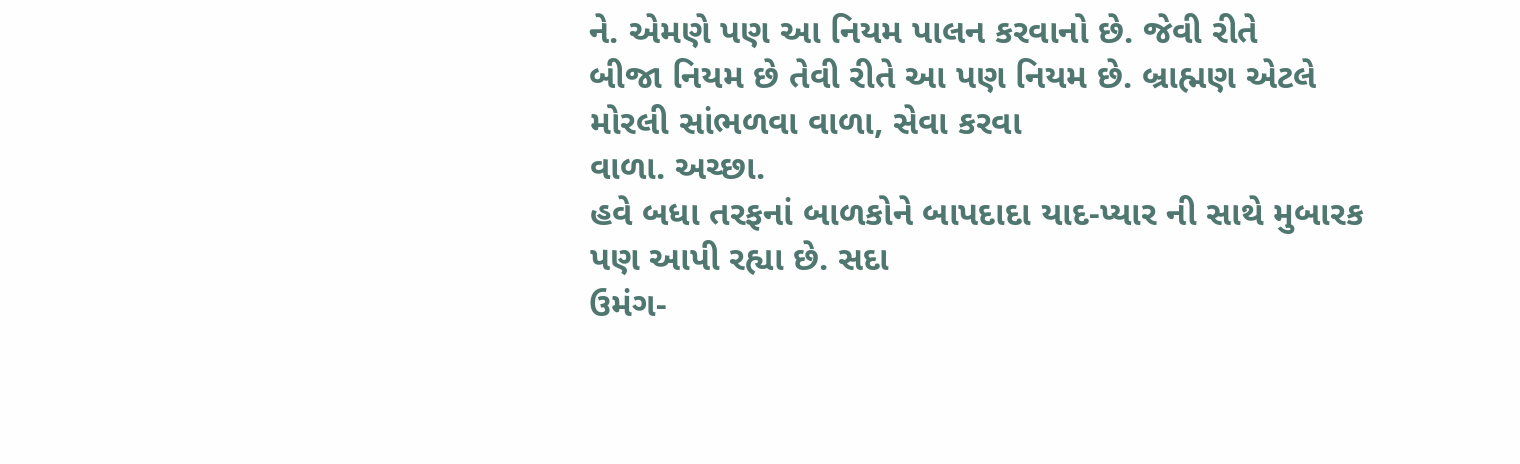ને. એમણે પણ આ નિયમ પાલન કરવાનો છે. જેવી રીતે
બીજા નિયમ છે તેવી રીતે આ પણ નિયમ છે. બ્રાહ્મણ એટલે મોરલી સાંભળવા વાળા, સેવા કરવા
વાળા. અચ્છા.
હવે બધા તરફનાં બાળકોને બાપદાદા યાદ-પ્યાર ની સાથે મુબારક પણ આપી રહ્યા છે. સદા
ઉમંગ-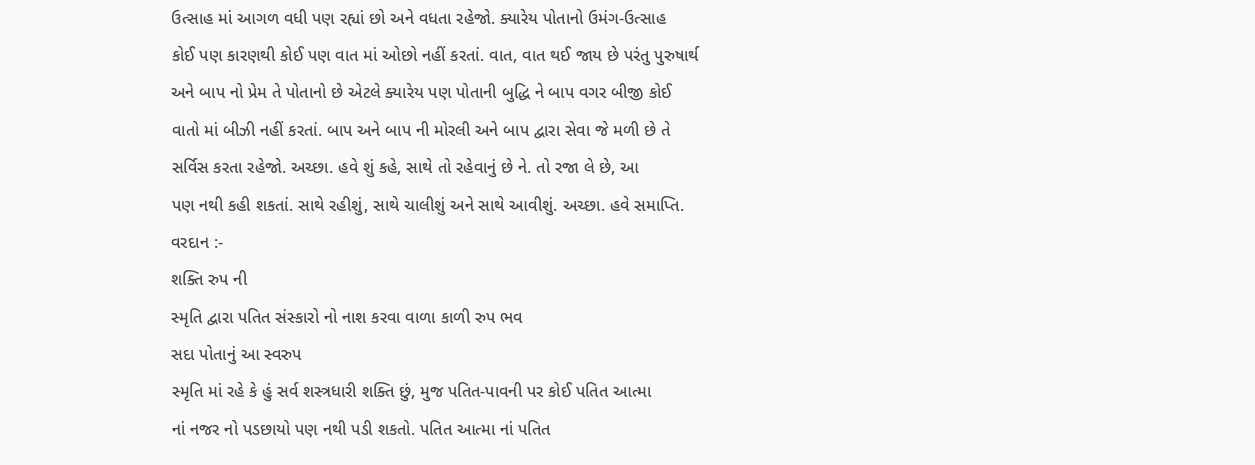ઉત્સાહ માં આગળ વધી પણ રહ્યાં છો અને વધતા રહેજો. ક્યારેય પોતાનો ઉમંગ-ઉત્સાહ
કોઈ પણ કારણથી કોઈ પણ વાત માં ઓછો નહીં કરતાં. વાત, વાત થઈ જાય છે પરંતુ પુરુષાર્થ
અને બાપ નો પ્રેમ તે પોતાનો છે એટલે ક્યારેય પણ પોતાની બુદ્ધિ ને બાપ વગર બીજી કોઈ
વાતો માં બીઝી નહીં કરતાં. બાપ અને બાપ ની મોરલી અને બાપ દ્વારા સેવા જે મળી છે તે
સર્વિસ કરતા રહેજો. અચ્છા. હવે શું કહે, સાથે તો રહેવાનું છે ને. તો રજા લે છે, આ
પણ નથી કહી શકતાં. સાથે રહીશું, સાથે ચાલીશું અને સાથે આવીશું. અચ્છા. હવે સમાપ્તિ.
વરદાન :-
શક્તિ રુપ ની
સ્મૃતિ દ્વારા પતિત સંસ્કારો નો નાશ કરવા વાળા કાળી રુપ ભવ
સદા પોતાનું આ સ્વરુપ
સ્મૃતિ માં રહે કે હું સર્વ શસ્ત્રધારી શક્તિ છું, મુજ પતિત-પાવની પર કોઈ પતિત આત્મા
નાં નજર નો પડછાયો પણ નથી પડી શકતો. પતિત આત્મા નાં પતિત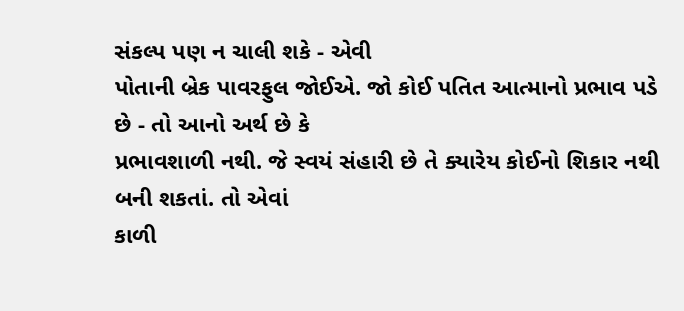સંકલ્પ પણ ન ચાલી શકે - એવી
પોતાની બ્રેક પાવરફુલ જોઈએ. જો કોઈ પતિત આત્માનો પ્રભાવ પડે છે - તો આનો અર્થ છે કે
પ્રભાવશાળી નથી. જે સ્વયં સંહારી છે તે ક્યારેય કોઈનો શિકાર નથી બની શકતાં. તો એવાં
કાળી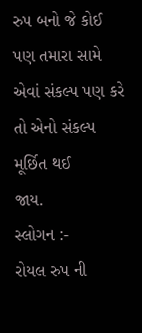રુપ બનો જે કોઈ પણ તમારા સામે એવાં સંકલ્પ પણ કરે તો એનો સંકલ્પ મૂર્છિત થઈ
જાય.
સ્લોગન :-
રોયલ રુપ ની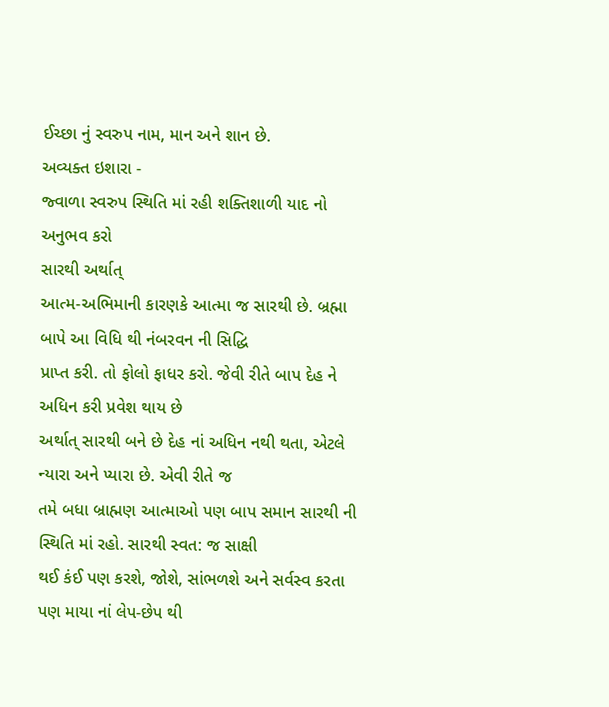ઈચ્છા નું સ્વરુપ નામ, માન અને શાન છે.
અવ્યક્ત ઇશારા -
જ્વાળા સ્વરુપ સ્થિતિ માં રહી શક્તિશાળી યાદ નો અનુભવ કરો
સારથી અર્થાત્
આત્મ-અભિમાની કારણકે આત્મા જ સારથી છે. બ્રહ્મા બાપે આ વિધિ થી નંબરવન ની સિદ્ધિ
પ્રાપ્ત કરી. તો ફોલો ફાધર કરો. જેવી રીતે બાપ દેહ ને અધિન કરી પ્રવેશ થાય છે
અર્થાત્ સારથી બને છે દેહ નાં અધિન નથી થતા, એટલે ન્યારા અને પ્યારા છે. એવી રીતે જ
તમે બધા બ્રાહ્મણ આત્માઓ પણ બાપ સમાન સારથી ની સ્થિતિ માં રહો. સારથી સ્વત: જ સાક્ષી
થઈ કંઈ પણ કરશે, જોશે, સાંભળશે અને સર્વસ્વ કરતા પણ માયા નાં લેપ-છેપ થી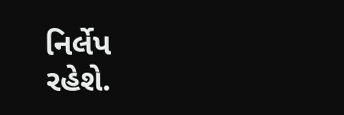નિર્લેપ
રહેશે.